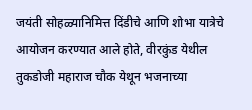जयंती सोहळ्यानिमित्त दिंडीचे आणि शोभा यात्रेचे आयोजन करण्यात आले होते, वीरकुंड येथील तुकडोजी महाराज चौक येथून भजनाच्या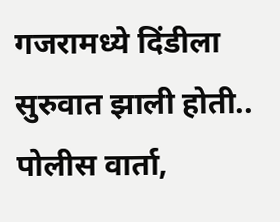गजरामध्ये दिंडीला सुरुवात झाली होती..
पोलीस वार्ता,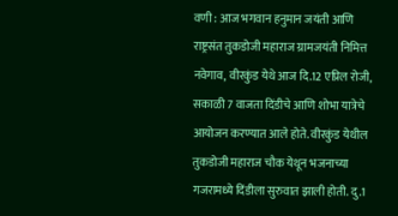वणी : आज भगवान हनुमान जयंती आणि राष्ट्रसंत तुकडोजी महाराज ग्रामजयंती निमित्त नवेगाव, वीरकुंड येथे आज दि.12 एप्रिल रोजी, सकाळी 7 वाजता दिंडीचे आणि शोभा यात्रेचे आयोजन करण्यात आले होते. वीरकुंड येथील तुकडोजी महाराज चौक येथून भजनाच्या गजरामध्ये दिंडीला सुरुवात झाली होती. दु.1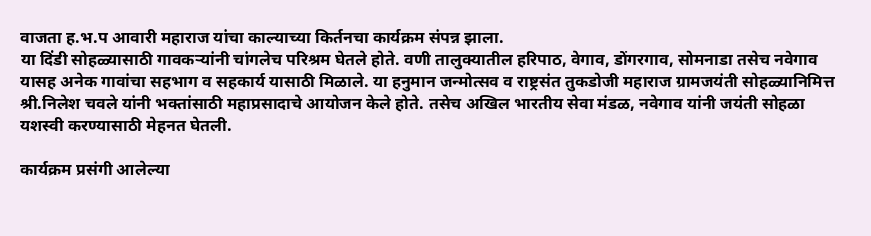वाजता ह.भ.प आवारी महाराज यांचा काल्याच्या किर्तनचा कार्यक्रम संपन्न झाला.
या दिंडी सोहळ्यासाठी गावकऱ्यांनी चांगलेच परिश्रम घेतले होते. वणी तालुक्यातील हरिपाठ, वेगाव, डोंगरगाव, सोमनाडा तसेच नवेगाव यासह अनेक गावांचा सहभाग व सहकार्य यासाठी मिळाले. या हनुमान जन्मोत्सव व राष्ट्रसंत तुकडोजी महाराज ग्रामजयंती सोहळ्यानिमित्त श्री.निलेश चवले यांनी भक्तांसाठी महाप्रसादाचे आयोजन केले होते. तसेच अखिल भारतीय सेवा मंडळ, नवेगाव यांनी जयंती सोहळा यशस्वी करण्यासाठी मेहनत घेतली.

कार्यक्रम प्रसंगी आलेल्या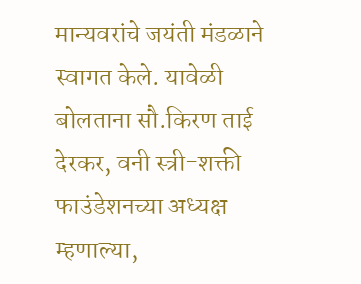मान्यवरांचे जयंती मंडळाने स्वागत केले. यावेळी बोलताना सौ.किरण ताई देरकर, वनी स्त्री-शक्ती फाउंडेशनच्या अध्यक्ष म्हणाल्या,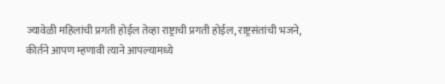ज्यावेळी महिलांची प्रगती होईल तेव्हा राष्ट्राची प्रगती होईल, राष्ट्रसंतांची भजने, कीर्तने आपण म्हणावी त्याने आपल्यामध्ये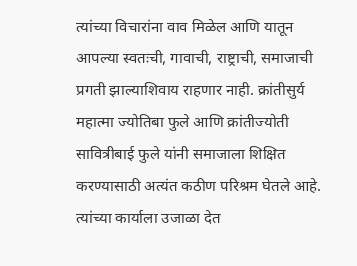त्यांच्या विचारांना वाव मिळेल आणि यातून आपल्या स्वतःची, गावाची, राष्ट्राची, समाजाची प्रगती झाल्याशिवाय राहणार नाही. क्रांतीसुर्य महात्मा ज्योतिबा फुले आणि क्रांतीज्योती सावित्रीबाई फुले यांनी समाजाला शिक्षित करण्यासाठी अत्यंत कठीण परिश्रम घेतले आहे. त्यांच्या कार्याला उजाळा देत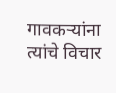गावकऱ्यांना त्यांचे विचार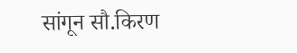सांगून सौ.किरण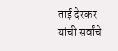ताई देरकर यांची सर्वांचे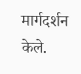मार्गदर्शन केले.